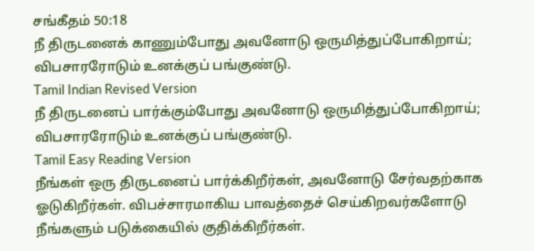சங்கீதம் 50:18
நீ திருடனைக் காணும்போது அவனோடு ஒருமித்துப்போகிறாய்; விபசாரரோடும் உனக்குப் பங்குண்டு.
Tamil Indian Revised Version
நீ திருடனைப் பார்க்கும்போது அவனோடு ஒருமித்துப்போகிறாய்; விபசாரரோடும் உனக்குப் பங்குண்டு.
Tamil Easy Reading Version
நீங்கள் ஒரு திருடனைப் பார்க்கிறீர்கள், அவனோடு சேர்வதற்காக ஓடுகிறீர்கள். விபச்சாரமாகிய பாவத்தைச் செய்கிறவர்களோடு நீங்களும் படுக்கையில் குதிக்கிறீர்கள்.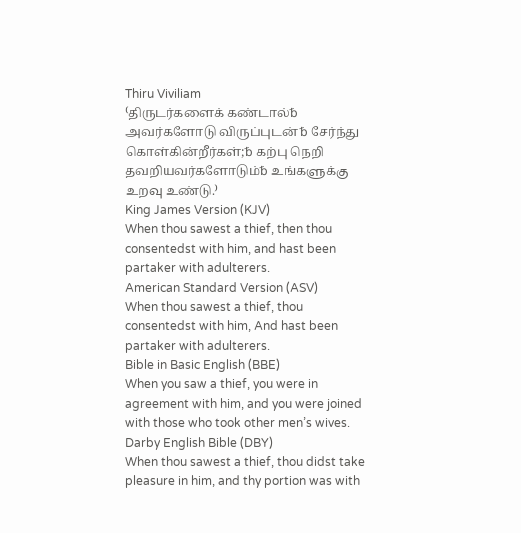Thiru Viviliam
⁽திருடர்களைக் கண்டால்␢ அவர்களோடு விருப்புடன்␢ சேர்ந்து கொள்கின்றீர்கள்;␢ கற்பு நெறி தவறியவர்களோடும்␢ உங்களுக்கு உறவு உண்டு.⁾
King James Version (KJV)
When thou sawest a thief, then thou consentedst with him, and hast been partaker with adulterers.
American Standard Version (ASV)
When thou sawest a thief, thou consentedst with him, And hast been partaker with adulterers.
Bible in Basic English (BBE)
When you saw a thief, you were in agreement with him, and you were joined with those who took other men’s wives.
Darby English Bible (DBY)
When thou sawest a thief, thou didst take pleasure in him, and thy portion was with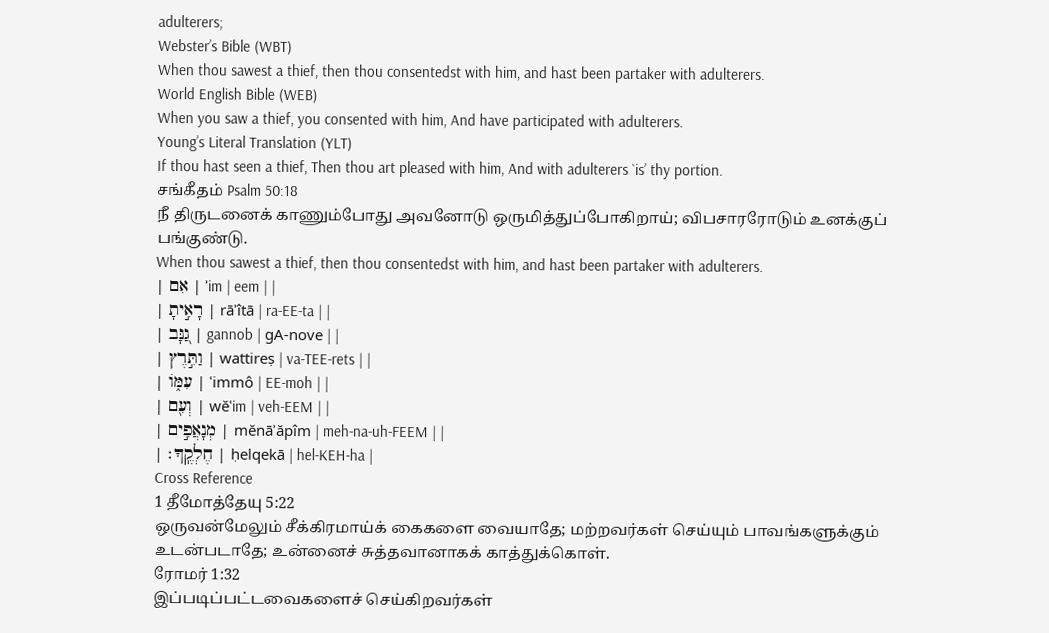adulterers;
Webster’s Bible (WBT)
When thou sawest a thief, then thou consentedst with him, and hast been partaker with adulterers.
World English Bible (WEB)
When you saw a thief, you consented with him, And have participated with adulterers.
Young’s Literal Translation (YLT)
If thou hast seen a thief, Then thou art pleased with him, And with adulterers `is’ thy portion.
சங்கீதம் Psalm 50:18
நீ திருடனைக் காணும்போது அவனோடு ஒருமித்துப்போகிறாய்; விபசாரரோடும் உனக்குப் பங்குண்டு.
When thou sawest a thief, then thou consentedst with him, and hast been partaker with adulterers.
| אִם | ʾim | eem | |
| רָאִ֣יתָ | rāʾîtā | ra-EE-ta | |
| גַ֭נָּב | gannob | ɡA-nove | |
| וַתִּ֣רֶץ | wattireṣ | va-TEE-rets | |
| עִמּ֑וֹ | ʿimmô | EE-moh | |
| וְעִ֖ם | wĕʿim | veh-EEM | |
| מְנָאֲפִ֣ים | mĕnāʾăpîm | meh-na-uh-FEEM | |
| חֶלְקֶֽךָ׃ | ḥelqekā | hel-KEH-ha |
Cross Reference
1 தீமோத்தேயு 5:22
ஒருவன்மேலும் சீக்கிரமாய்க் கைகளை வையாதே; மற்றவர்கள் செய்யும் பாவங்களுக்கும் உடன்படாதே; உன்னைச் சுத்தவானாகக் காத்துக்கொள்.
ரோமர் 1:32
இப்படிப்பட்டவைகளைச் செய்கிறவர்கள்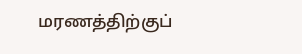மரணத்திற்குப்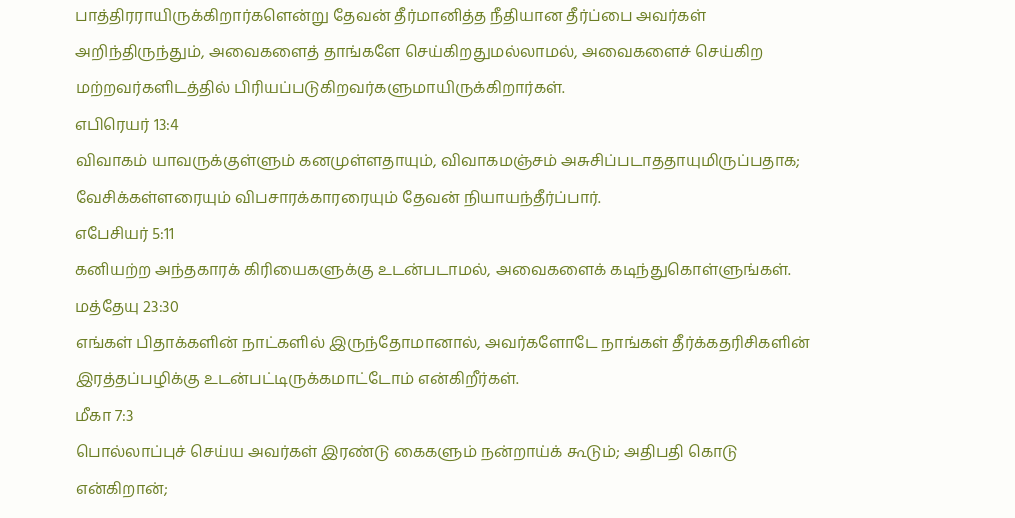பாத்திரராயிருக்கிறார்களென்று தேவன் தீர்மானித்த நீதியான தீர்ப்பை அவர்கள் அறிந்திருந்தும், அவைகளைத் தாங்களே செய்கிறதுமல்லாமல், அவைகளைச் செய்கிற மற்றவர்களிடத்தில் பிரியப்படுகிறவர்களுமாயிருக்கிறார்கள்.
எபிரெயர் 13:4
விவாகம் யாவருக்குள்ளும் கனமுள்ளதாயும், விவாகமஞ்சம் அசுசிப்படாததாயுமிருப்பதாக; வேசிக்கள்ளரையும் விபசாரக்காரரையும் தேவன் நியாயந்தீர்ப்பார்.
எபேசியர் 5:11
கனியற்ற அந்தகாரக் கிரியைகளுக்கு உடன்படாமல், அவைகளைக் கடிந்துகொள்ளுங்கள்.
மத்தேயு 23:30
எங்கள் பிதாக்களின் நாட்களில் இருந்தோமானால், அவர்களோடே நாங்கள் தீர்க்கதரிசிகளின் இரத்தப்பழிக்கு உடன்பட்டிருக்கமாட்டோம் என்கிறீர்கள்.
மீகா 7:3
பொல்லாப்புச் செய்ய அவர்கள் இரண்டு கைகளும் நன்றாய்க் கூடும்; அதிபதி கொடு என்கிறான்;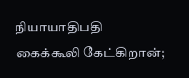நியாயாதிபதி கைக்கூலி கேட்கிறான்;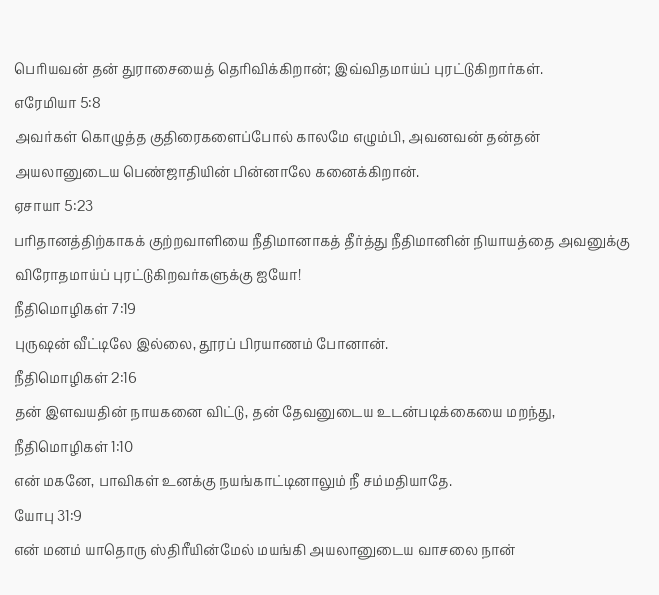பெரியவன் தன் துராசையைத் தெரிவிக்கிறான்; இவ்விதமாய்ப் புரட்டுகிறார்கள்.
எரேமியா 5:8
அவர்கள் கொழுத்த குதிரைகளைப்போல் காலமே எழும்பி, அவனவன் தன்தன் அயலானுடைய பெண்ஜாதியின் பின்னாலே கனைக்கிறான்.
ஏசாயா 5:23
பரிதானத்திற்காகக் குற்றவாளியை நீதிமானாகத் தீர்த்து நீதிமானின் நியாயத்தை அவனுக்கு விரோதமாய்ப் புரட்டுகிறவர்களுக்கு ஐயோ!
நீதிமொழிகள் 7:19
புருஷன் வீட்டிலே இல்லை, தூரப் பிரயாணம் போனான்.
நீதிமொழிகள் 2:16
தன் இளவயதின் நாயகனை விட்டு, தன் தேவனுடைய உடன்படிக்கையை மறந்து,
நீதிமொழிகள் 1:10
என் மகனே, பாவிகள் உனக்கு நயங்காட்டினாலும் நீ சம்மதியாதே.
யோபு 31:9
என் மனம் யாதொரு ஸ்திரீயின்மேல் மயங்கி அயலானுடைய வாசலை நான்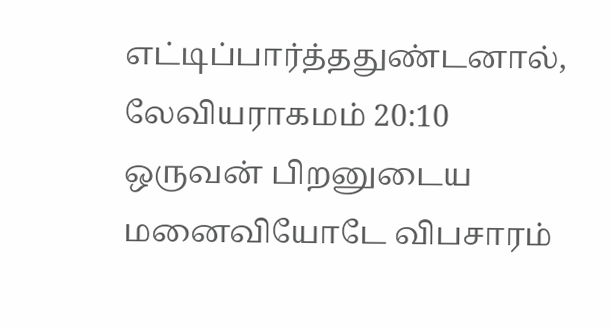எட்டிப்பார்த்ததுண்டனால்,
லேவியராகமம் 20:10
ஒருவன் பிறனுடைய மனைவியோடே விபசாரம்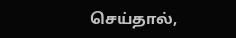செய்தால்,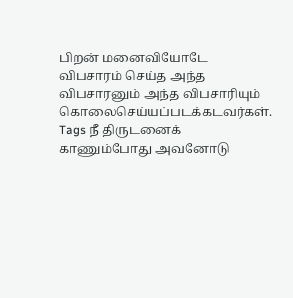பிறன் மனைவியோடே விபசாரம் செய்த அந்த விபசாரனும் அந்த விபசாரியும் கொலைசெய்யப்படக்கடவர்கள்.
Tags நீ திருடனைக் காணும்போது அவனோடு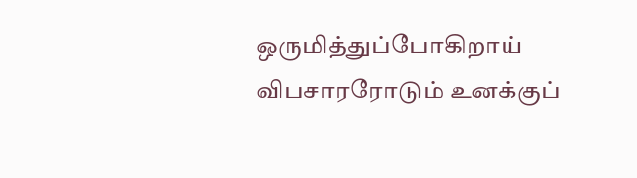ஒருமித்துப்போகிறாய் விபசாரரோடும் உனக்குப்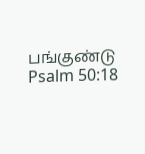பங்குண்டு
Psalm 50:18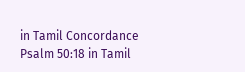in Tamil Concordance Psalm 50:18 in Tamil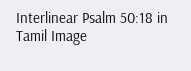Interlinear Psalm 50:18 in Tamil Image